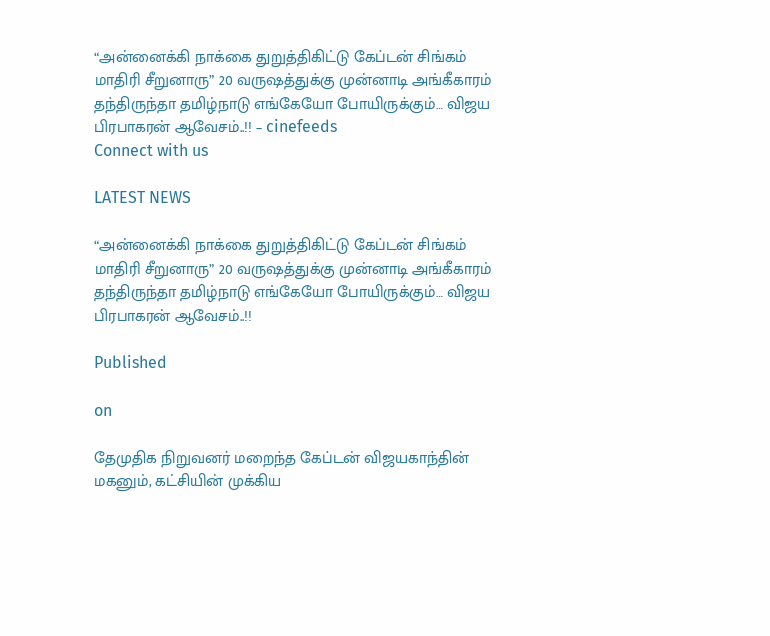“அன்னைக்கி நாக்கை துறுத்திகிட்டு கேப்டன் சிங்கம் மாதிரி சீறுனாரு” 20 வருஷத்துக்கு முன்னாடி அங்கீகாரம் தந்திருந்தா தமிழ்நாடு எங்கேயோ போயிருக்கும்… விஜய பிரபாகரன் ஆவேசம்..!! – cinefeeds
Connect with us

LATEST NEWS

“அன்னைக்கி நாக்கை துறுத்திகிட்டு கேப்டன் சிங்கம் மாதிரி சீறுனாரு” 20 வருஷத்துக்கு முன்னாடி அங்கீகாரம் தந்திருந்தா தமிழ்நாடு எங்கேயோ போயிருக்கும்… விஜய பிரபாகரன் ஆவேசம்..!!

Published

on

தேமுதிக நிறுவனர் மறைந்த கேப்டன் விஜயகாந்தின் மகனும், கட்சியின் முக்கிய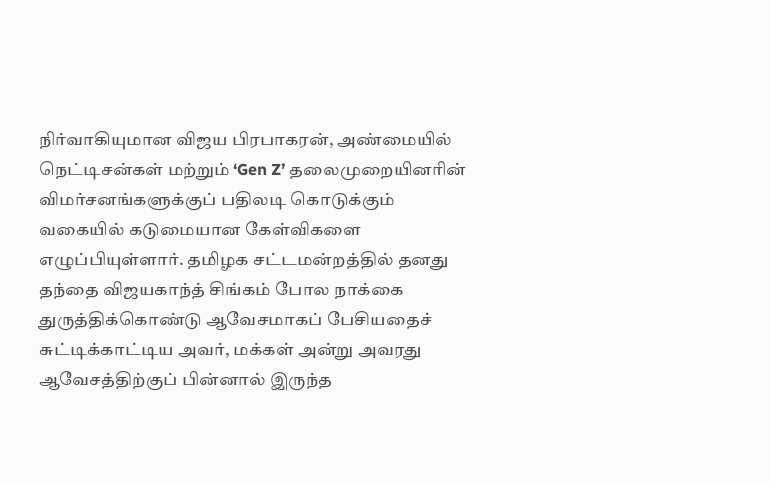நிர்வாகியுமான விஜய பிரபாகரன், அண்மையில் நெட்டிசன்கள் மற்றும் ‘Gen Z’ தலைமுறையினரின் விமர்சனங்களுக்குப் பதிலடி கொடுக்கும் வகையில் கடுமையான கேள்விகளை எழுப்பியுள்ளார். தமிழக சட்டமன்றத்தில் தனது தந்தை விஜயகாந்த் சிங்கம் போல நாக்கை துருத்திக்கொண்டு ஆவேசமாகப் பேசியதைச் சுட்டிக்காட்டிய அவர், மக்கள் அன்று அவரது ஆவேசத்திற்குப் பின்னால் இருந்த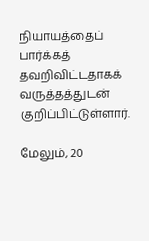நியாயத்தைப் பார்க்கத் தவறிவிட்டதாகக் வருத்தத்துடன் குறிப்பிட்டுள்ளார்.

மேலும், 20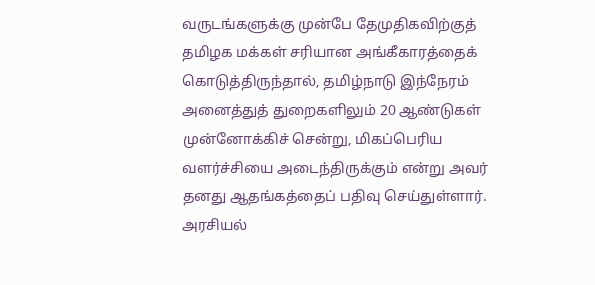வருடங்களுக்கு முன்பே தேமுதிகவிற்குத் தமிழக மக்கள் சரியான அங்கீகாரத்தைக் கொடுத்திருந்தால், தமிழ்நாடு இந்நேரம் அனைத்துத் துறைகளிலும் 20 ஆண்டுகள் முன்னோக்கிச் சென்று, மிகப்பெரிய வளர்ச்சியை அடைந்திருக்கும் என்று அவர் தனது ஆதங்கத்தைப் பதிவு செய்துள்ளார். அரசியல்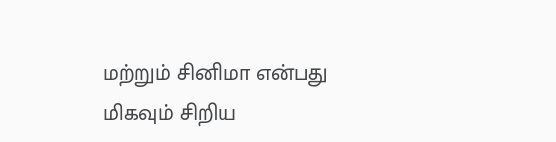மற்றும் சினிமா என்பது மிகவும் சிறிய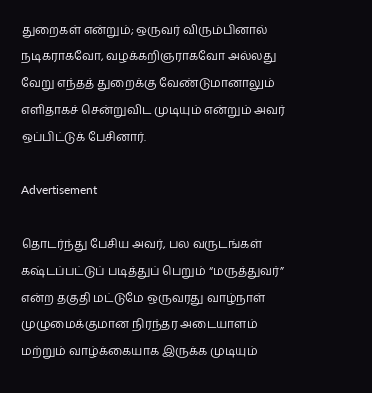துறைகள் என்றும்; ஒருவர் விரும்பினால் நடிகராகவோ, வழக்கறிஞராகவோ அல்லது வேறு எந்தத் துறைக்கு வேண்டுமானாலும் எளிதாகச் சென்றுவிட முடியும் என்றும் அவர் ஒப்பிட்டுக் பேசினார்.

Advertisement

தொடர்ந்து பேசிய அவர், பல வருடங்கள் கஷ்டப்பட்டுப் படித்துப் பெறும் “மருத்துவர்” என்ற தகுதி மட்டுமே ஒருவரது வாழ்நாள் முழுமைக்குமான நிரந்தர அடையாளம் மற்றும் வாழ்க்கையாக இருக்க முடியும்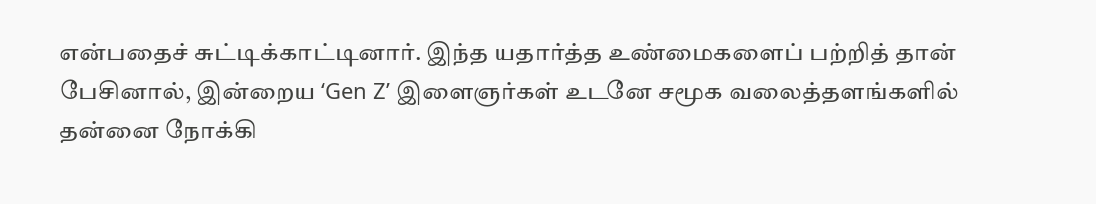என்பதைச் சுட்டிக்காட்டினார். இந்த யதார்த்த உண்மைகளைப் பற்றித் தான் பேசினால், இன்றைய ‘Gen Z’ இளைஞர்கள் உடனே சமூக வலைத்தளங்களில் தன்னை நோக்கி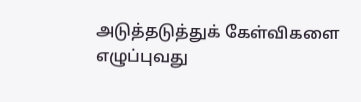அடுத்தடுத்துக் கேள்விகளை எழுப்புவது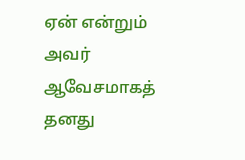ஏன் என்றும் அவர் ஆவேசமாகத் தனது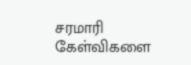சரமாரி கேள்விகளை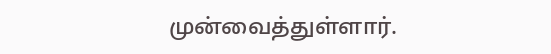முன்வைத்துள்ளார்.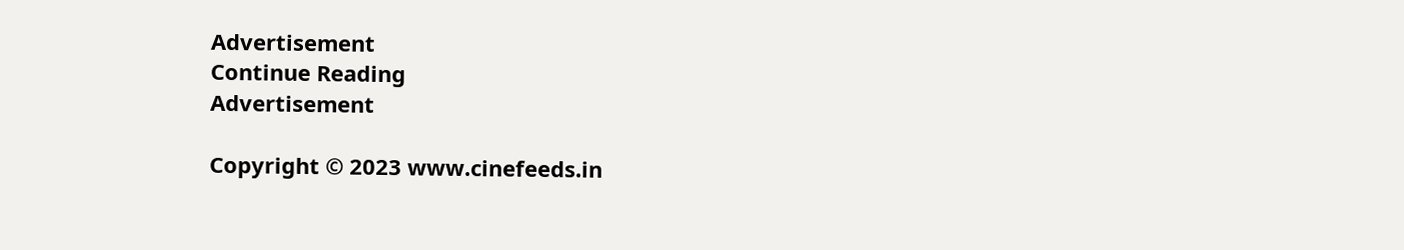Advertisement
Continue Reading
Advertisement

Copyright © 2023 www.cinefeeds.in